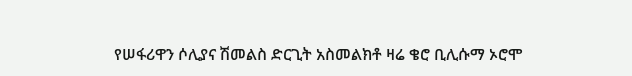የሠፋሪዋን ሶሊያና ሽመልስ ድርጊት አስመልክቶ ዛሬ ቄሮ ቢሊሱማ ኦሮሞ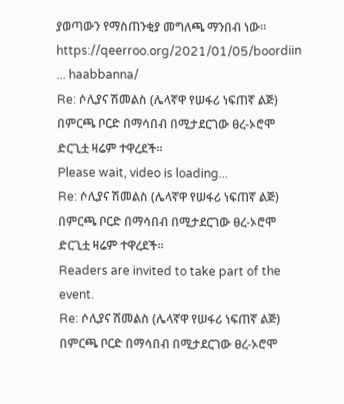ያወጣውን የማስጠንቂያ መግለጫ ማንበብ ነው፡፡
https://qeerroo.org/2021/01/05/boordiin ... haabbanna/
Re: ሶሊያና ሽመልስ (ሌላኛዋ የሠፋሪ ነፍጠኛ ልጅ) በምርጫ ቦርድ በማሳበብ በሚታደርገው ፀረ-ኦሮሞ ድርጊቷ ዛሬም ተዋረደች፡፡
Please wait, video is loading...
Re: ሶሊያና ሽመልስ (ሌላኛዋ የሠፋሪ ነፍጠኛ ልጅ) በምርጫ ቦርድ በማሳበብ በሚታደርገው ፀረ-ኦሮሞ ድርጊቷ ዛሬም ተዋረደች፡፡
Readers are invited to take part of the event.
Re: ሶሊያና ሽመልስ (ሌላኛዋ የሠፋሪ ነፍጠኛ ልጅ) በምርጫ ቦርድ በማሳበብ በሚታደርገው ፀረ-ኦሮሞ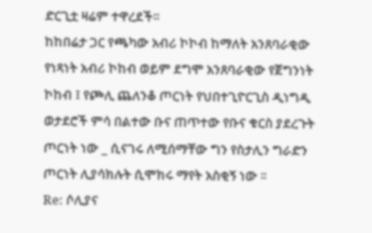ድርጊቷ ዛሬም ተዋረደች፡፡
ከከበሬታ ጋር የጫካው አብሪ ኮኮብ ከማለት አንጸባራቂው የነጻነት አብሪ ኮከብ ወይም ደግሞ አንጸባራቂው የጀግንነት ኮከብ ፤ የጮሊ ጨለንቆ ጦርነት የህበተጊዮርጊስ ዲነግዲ ወታደሮች ምሳ በልተው ቡና ጠጥተው የቡና ቁርስ ያደረጉት ጦርነት ነው _ ሲናገሩ ለሚሰማቸው ግን የስታሊን ግራድን ጦርነት ሊያሳክሉት ሲሞክሩ ማየት አስቂኝ ነው ፡፡
Re: ሶሊያና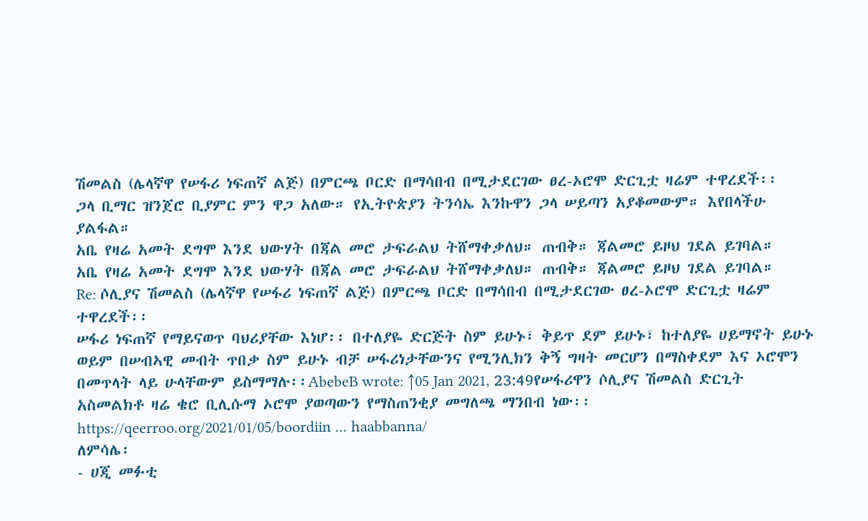ሽመልስ (ሌላኛዋ የሠፋሪ ነፍጠኛ ልጅ) በምርጫ ቦርድ በማሳበብ በሚታደርገው ፀረ-ኦሮሞ ድርጊቷ ዛሬም ተዋረደች፡፡
ጋላ ቢማር ዝንጀሮ ቢያምር ምን ዋጋ አለው። የኢትዮጵያን ትንሳኤ እንኩዋን ጋላ ሠይጣን አያቆመውም። እየበላችሁ ያልፋል።
አቤ የዛሬ አመት ደግሞ እንደ ህውሃት በጃል መሮ ታፍራልህ ትሸማቀቃለህ። ጠብቅ። ጃልመሮ ይዞህ ገደል ይገባል።
አቤ የዛሬ አመት ደግሞ እንደ ህውሃት በጃል መሮ ታፍራልህ ትሸማቀቃለህ። ጠብቅ። ጃልመሮ ይዞህ ገደል ይገባል።
Re: ሶሊያና ሽመልስ (ሌላኛዋ የሠፋሪ ነፍጠኛ ልጅ) በምርጫ ቦርድ በማሳበብ በሚታደርገው ፀረ-ኦሮሞ ድርጊቷ ዛሬም ተዋረደች፡፡
ሠፋሪ ነፍጠኛ የማይናወጥ ባህሪያቸው እነሆ፡፡ በተለያዬ ድርጅት ስም ይሁኑ፣ ቅይጥ ደም ይሁኑ፣ ከተለያዬ ሀይማኖት ይሁኑ ወይም በሠብኣዊ መብት ጥበቃ ስም ይሁኑ ብቻ ሠፋሪነታቸውንና የሚንሊክን ቅኝ ግዛት መርሆን በማስቀደም እና ኦሮሞን በመጥላት ላይ ሁላቸውም ይስማማሉ፡፡AbebeB wrote: ↑05 Jan 2021, 23:49የሠፋሪዋን ሶሊያና ሽመልስ ድርጊት አስመልክቶ ዛሬ ቄሮ ቢሊሱማ ኦሮሞ ያወጣውን የማስጠንቂያ መግለጫ ማንበብ ነው፡፡
https://qeerroo.org/2021/01/05/boordiin ... haabbanna/
ለምሳሌ፡
- ሀጂ መፉቲ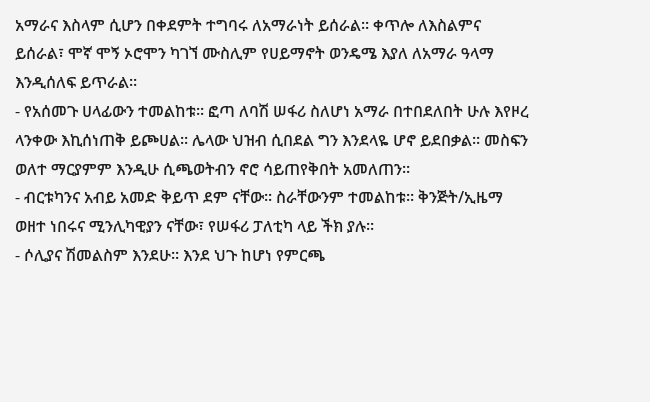አማራና እስላም ሲሆን በቀደምት ተግባሩ ለአማራነት ይሰራል፡፡ ቀጥሎ ለእስልምና ይሰራል፣ ሞኛ ሞኝ ኦሮሞን ካገኘ ሙስሊም የሀይማኖት ወንዴሜ እያለ ለአማራ ዓላማ እንዲሰለፍ ይጥራል፡፡
- የአሰመጉ ሀላፊውን ተመልከቱ፡፡ ፎጣ ለባሽ ሠፋሪ ስለሆነ አማራ በተበደለበት ሁሉ እየዞረ ላንቀው እኪሰነጠቅ ይጮሀል፡፡ ሌላው ህዝብ ሲበደል ግን እንደላዬ ሆኖ ይደበቃል፡፡ መስፍን ወለተ ማርያምም እንዲሁ ሲጫወትብን ኖሮ ሳይጠየቅበት አመለጠን፡፡
- ብርቱካንና አብይ አመድ ቅይጥ ደም ናቸው፡፡ ስራቸውንም ተመልከቱ፡፡ ቅንጅት/ኢዜማ ወዘተ ነበሩና ሚንሊካዊያን ናቸው፣ የሠፋሪ ፓለቲካ ላይ ችክ ያሉ፡፡
- ሶሊያና ሽመልስም እንደሁ፡፡ እንደ ህጉ ከሆነ የምርጫ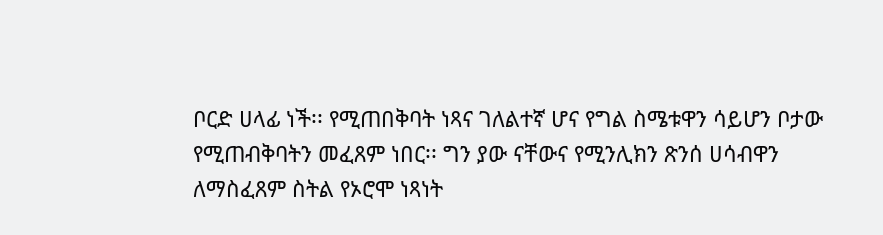ቦርድ ሀላፊ ነች፡፡ የሚጠበቅባት ነጻና ገለልተኛ ሆና የግል ስሜቱዋን ሳይሆን ቦታው የሚጠብቅባትን መፈጸም ነበር፡፡ ግን ያው ናቸውና የሚንሊክን ጽንሰ ሀሳብዋን ለማስፈጸም ስትል የኦሮሞ ነጻነት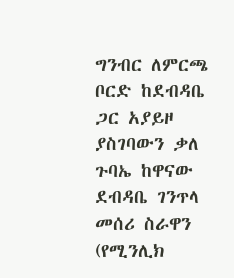ግንብር ለምርጫ ቦርድ ከደብዳቤ ጋር አያይዞ ያስገባውን ቃለ ጉባኤ ከዋናው ደብዳቤ ገንጥላ መሰሪ ስራዋን (የሚንሊክ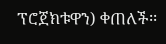ፕሮጀክቱዋን) ቀጠለች፡፡